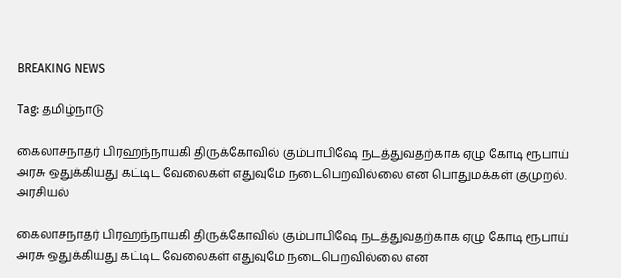BREAKING NEWS

Tag: தமிழ்நாடு

கைலாசநாதர் பிரஹந்நாயகி திருக்கோவில் கும்பாபிஷே நடத்துவதற்காக ஏழு கோடி ரூபாய் அரசு ஒதுக்கியது கட்டிட வேலைகள் எதுவுமே நடைபெறவில்லை என பொதுமக்கள் குமுறல்.
அரசியல்

கைலாசநாதர் பிரஹந்நாயகி திருக்கோவில் கும்பாபிஷே நடத்துவதற்காக ஏழு கோடி ரூபாய் அரசு ஒதுக்கியது கட்டிட வேலைகள் எதுவுமே நடைபெறவில்லை என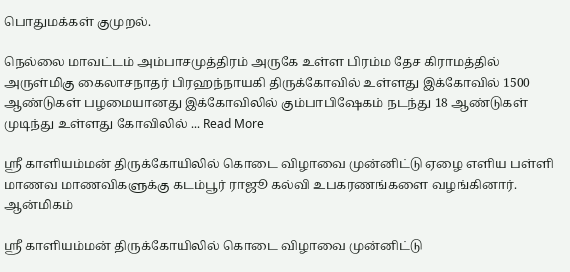பொதுமக்கள் குமுறல்.

நெல்லை மாவட்டம் அம்பாசமுத்திரம் அருகே உள்ள பிரம்ம தேச கிராமத்தில் அருள்மிகு கைலாசநாதர் பிரஹந்நாயகி திருக்கோவில் உள்ளது இக்கோவில் 1500 ஆண்டுகள் பழமையானது இக்கோவிலில் கும்பாபிஷேகம் நடந்து 18 ஆண்டுகள் முடிந்து உள்ளது கோவிலில் ... Read More

ஸ்ரீ காளியம்மன் திருக்கோயிலில் கொடை விழாவை முன்னிட்டு ஏழை எளிய பள்ளி மாணவ மாணவிகளுக்கு கடம்பூர் ராஜூ கல்வி உபகரணங்களை வழங்கினார்.
ஆன்மிகம்

ஸ்ரீ காளியம்மன் திருக்கோயிலில் கொடை விழாவை முன்னிட்டு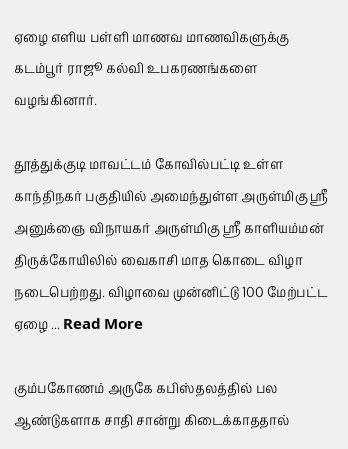ஏழை எளிய பள்ளி மாணவ மாணவிகளுக்கு கடம்பூர் ராஜூ கல்வி உபகரணங்களை வழங்கினார்.

தூத்துக்குடி மாவட்டம் கோவில்பட்டி உள்ள காந்திநகர் பகுதியில் அமைந்துள்ள அருள்மிகு ஸ்ரீ அனுக்ஞை விநாயகர் அருள்மிகு ஸ்ரீ காளியம்மன் திருக்கோயிலில் வைகாசி மாத கொடை விழா நடைபெற்றது. விழாவை முன்னிட்டு 100 மேற்பட்ட ஏழை ... Read More

கும்பகோணம் அருகே கபிஸ்தலத்தில் பல ஆண்டுகளாக சாதி சான்று கிடைக்காததால்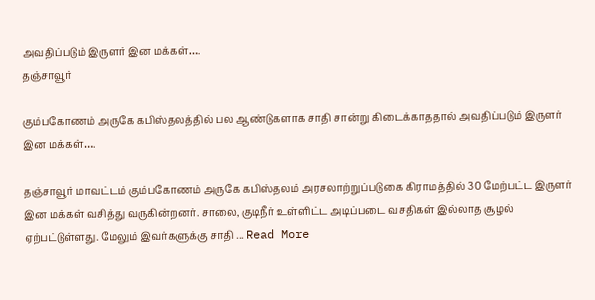அவதிப்படும் இருளர் இன மக்கள்….
தஞ்சாவூர்

கும்பகோணம் அருகே கபிஸ்தலத்தில் பல ஆண்டுகளாக சாதி சான்று கிடைக்காததால் அவதிப்படும் இருளர் இன மக்கள்….

தஞ்சாவூர் மாவட்டம் கும்பகோணம் அருகே கபிஸ்தலம் அரசலாற்றுப்படுகை கிராமத்தில் 30 மேற்பட்ட இருளர் இன மக்கள் வசித்து வருகின்றனர். சாலை, குடிநீர் உள்ளிட்ட அடிப்படை வசதிகள் இல்லாத சூழல் ஏற்பட்டுள்ளது. மேலும் இவர்களுக்கு சாதி ... Read More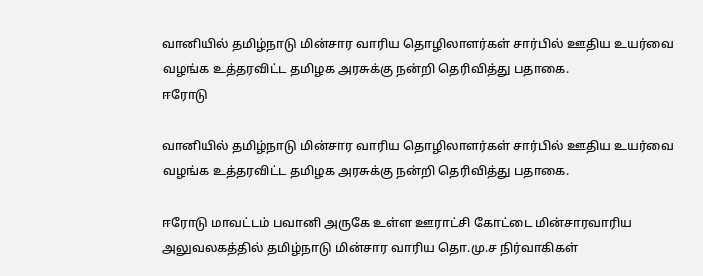வானியில் தமிழ்நாடு மின்சார வாரிய தொழிலாளர்கள் சார்பில் ஊதிய உயர்வை வழங்க உத்தரவிட்ட தமிழக அரசுக்கு நன்றி தெரிவித்து பதாகை.
ஈரோடு

வானியில் தமிழ்நாடு மின்சார வாரிய தொழிலாளர்கள் சார்பில் ஊதிய உயர்வை வழங்க உத்தரவிட்ட தமிழக அரசுக்கு நன்றி தெரிவித்து பதாகை.

ஈரோடு மாவட்டம் பவானி அருகே உள்ள ஊராட்சி கோட்டை மின்சாரவாரிய அலுவலகத்தில் தமிழ்நாடு மின்சார வாரிய தொ.மு.ச நிர்வாகிகள்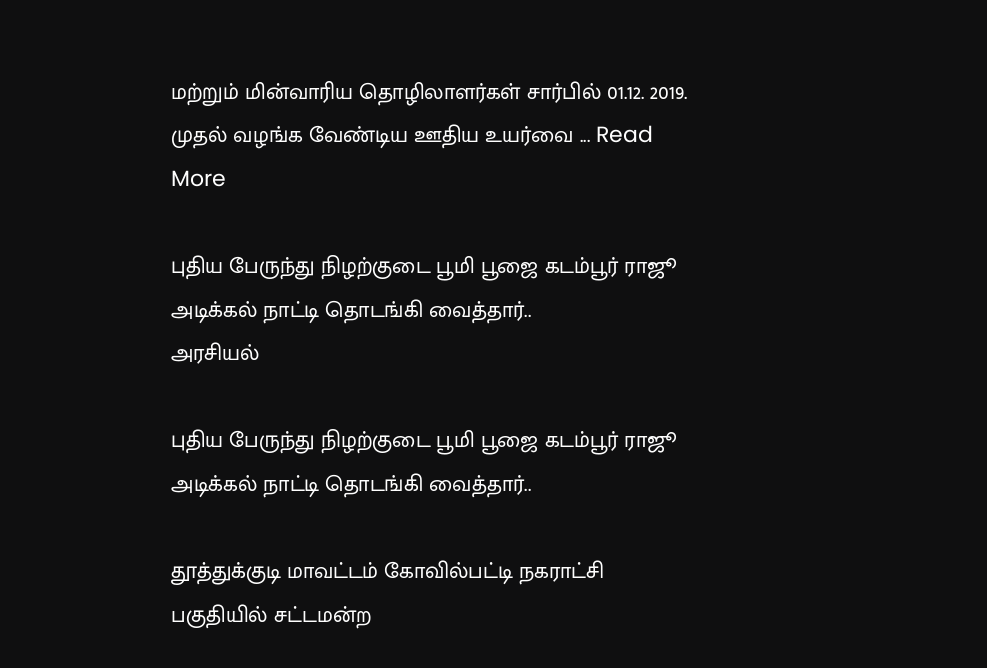மற்றும் மின்வாரிய தொழிலாளர்கள் சார்பில் 01.12. 2019. முதல் வழங்க வேண்டிய ஊதிய உயர்வை ... Read More

புதிய பேருந்து நிழற்குடை பூமி பூஜை கடம்பூர் ராஜூ அடிக்கல் நாட்டி தொடங்கி வைத்தார்..
அரசியல்

புதிய பேருந்து நிழற்குடை பூமி பூஜை கடம்பூர் ராஜூ அடிக்கல் நாட்டி தொடங்கி வைத்தார்..

தூத்துக்குடி மாவட்டம் கோவில்பட்டி நகராட்சி பகுதியில் சட்டமன்ற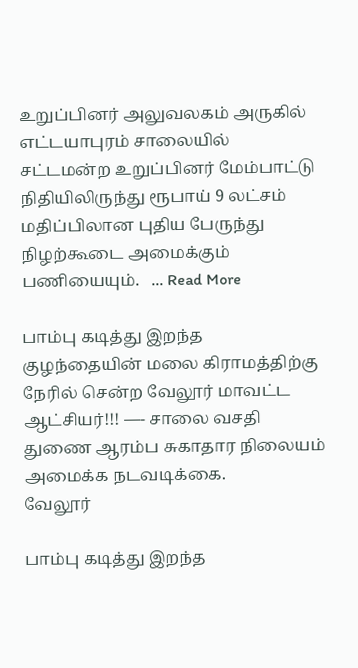உறுப்பினர் அலுவலகம் அருகில் எட்டயாபுரம் சாலையில் சட்டமன்ற உறுப்பினர் மேம்பாட்டு நிதியிலிருந்து ரூபாய் 9 லட்சம் மதிப்பிலான புதிய பேருந்து நிழற்கூடை அமைக்கும் பணியையும்.   ... Read More

பாம்பு கடித்து இறந்த குழந்தையின் மலை கிராமத்திற்கு நேரில் சென்ற வேலூர் மாவட்ட ஆட்சியர்!!! —- சாலை வசதி துணை ஆரம்ப சுகாதார நிலையம் அமைக்க நடவடிக்கை.
வேலூர்

பாம்பு கடித்து இறந்த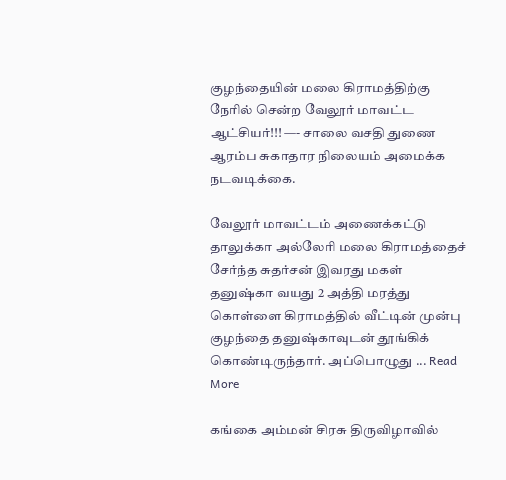குழந்தையின் மலை கிராமத்திற்கு நேரில் சென்ற வேலூர் மாவட்ட ஆட்சியர்!!! —- சாலை வசதி துணை ஆரம்ப சுகாதார நிலையம் அமைக்க நடவடிக்கை.

வேலூர் மாவட்டம் அணைக்கட்டு தாலுக்கா அல்லேரி மலை கிராமத்தைச் சேர்ந்த சுதர்சன் இவரது மகள் தனுஷ்கா வயது 2 அத்தி மரத்து கொள்ளை கிராமத்தில் வீட்டின் முன்பு குழந்தை தனுஷ்காவுடன் தூங்கிக் கொண்டிருந்தார். அப்பொழுது ... Read More

கங்கை அம்மன் சிரசு திருவிழாவில்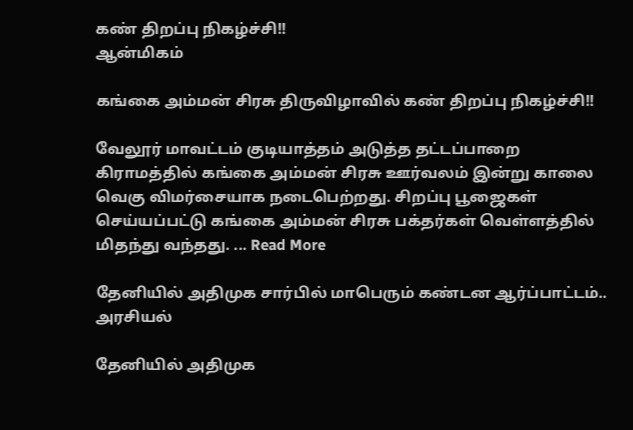கண் திறப்பு நிகழ்ச்சி!!
ஆன்மிகம்

கங்கை அம்மன் சிரசு திருவிழாவில் கண் திறப்பு நிகழ்ச்சி!!

வேலூர் மாவட்டம் குடியாத்தம் அடுத்த தட்டப்பாறை கிராமத்தில் கங்கை அம்மன் சிரசு ஊர்வலம் இன்று காலை வெகு விமர்சையாக நடைபெற்றது. சிறப்பு பூஜைகள் செய்யப்பட்டு கங்கை அம்மன் சிரசு பக்தர்கள் வெள்ளத்தில் மிதந்து வந்தது. ... Read More

தேனியில் அதிமுக சார்பில் மாபெரும் கண்டன ஆர்ப்பாட்டம்..
அரசியல்

தேனியில் அதிமுக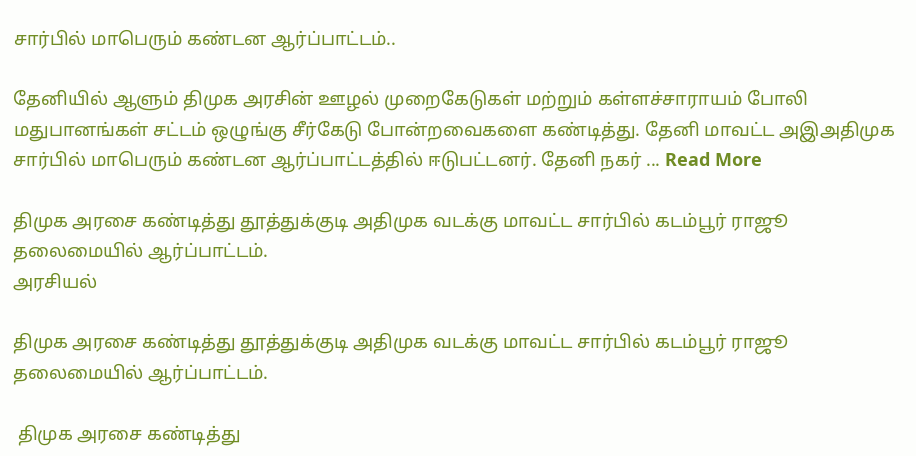சார்பில் மாபெரும் கண்டன ஆர்ப்பாட்டம்..

தேனியில் ஆளும் திமுக அரசின் ஊழல் முறைகேடுகள் மற்றும் கள்ளச்சாராயம் போலி மதுபானங்கள் சட்டம் ஒழுங்கு சீர்கேடு போன்றவைகளை கண்டித்து. தேனி மாவட்ட அஇஅதிமுக சார்பில் மாபெரும் கண்டன ஆர்ப்பாட்டத்தில் ஈடுபட்டனர். தேனி நகர் ... Read More

திமுக அரசை கண்டித்து தூத்துக்குடி அதிமுக வடக்கு மாவட்ட சார்பில் கடம்பூர் ராஜூ தலைமையில் ஆர்ப்பாட்டம்.
அரசியல்

திமுக அரசை கண்டித்து தூத்துக்குடி அதிமுக வடக்கு மாவட்ட சார்பில் கடம்பூர் ராஜூ தலைமையில் ஆர்ப்பாட்டம்.

 திமுக அரசை கண்டித்து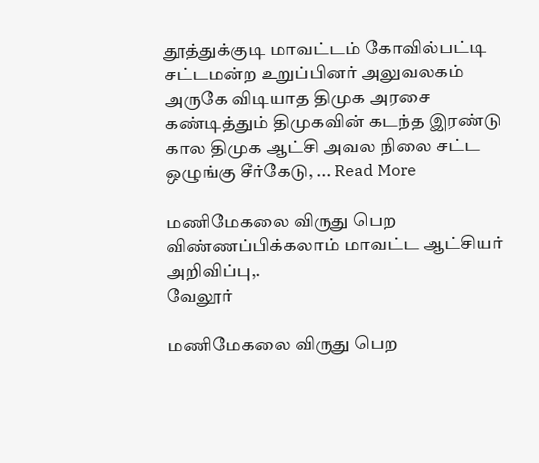தூத்துக்குடி மாவட்டம் கோவில்பட்டி சட்டமன்ற உறுப்பினர் அலுவலகம் அருகே விடியாத திமுக அரசை கண்டித்தும் திமுகவின் கடந்த இரண்டு கால திமுக ஆட்சி அவல நிலை சட்ட ஒழுங்கு சீர்கேடு, ... Read More

மணிமேகலை விருது பெற விண்ணப்பிக்கலாம் மாவட்ட ஆட்சியர் அறிவிப்பு,.
வேலூர்

மணிமேகலை விருது பெற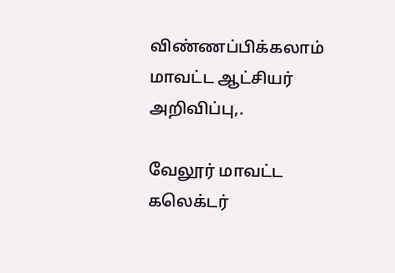விண்ணப்பிக்கலாம் மாவட்ட ஆட்சியர் அறிவிப்பு,.

வேலூர் மாவட்ட கலெக்டர்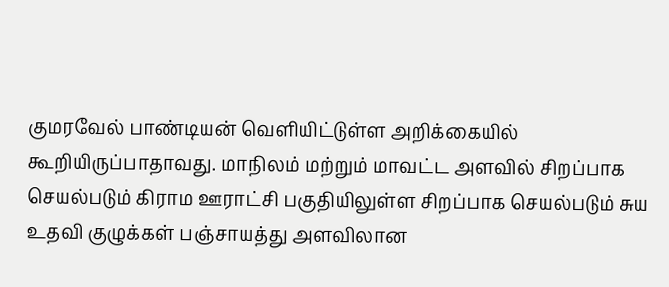குமரவேல் பாண்டியன் வெளியிட்டுள்ள அறிக்கையில் கூறியிருப்பாதாவது. மாநிலம் மற்றும் மாவட்ட அளவில் சிறப்பாக செயல்படும் கிராம ஊராட்சி பகுதியிலுள்ள சிறப்பாக செயல்படும் சுய உதவி குழுக்கள் பஞ்சாயத்து அளவிலான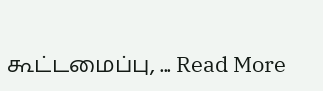கூட்டமைப்பு, ... Read More